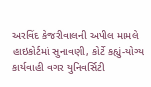અરવિંદ કેજરીવાલની અપીલ મામલે હાઇકોર્ટમાં સુનાવણી, કોર્ટે કહ્યું-યોગ્ય કાર્યવાહી વગર યુનિવર્સિટી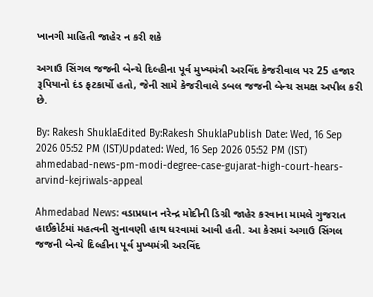ખાનગી માહિતી જાહેર ન કરી શકે

અગાઉ સિંગલ જજની બેન્ચે દિલ્હીના પૂર્વ મુખ્યમંત્રી અરવિંદ કેજરીવાલ પર 25 હજાર રૂપિયાનો દંડ ફટકાર્યો હતો, જેની સામે કેજરીવાલે ડબલ જજની બેન્ચ સમક્ષ અપીલ કરી છે.

By: Rakesh ShuklaEdited By:Rakesh ShuklaPublish Date: Wed, 16 Sep 2026 05:52 PM (IST)Updated: Wed, 16 Sep 2026 05:52 PM (IST)
ahmedabad-news-pm-modi-degree-case-gujarat-high-court-hears-arvind-kejriwals-appeal

Ahmedabad News: વડાપ્રધાન નરેન્દ્ર મોદીની ડિગ્રી જાહેર કરવાના મામલે ગુજરાત હાઈકોર્ટમાં મહત્વની સુનાવણી હાથ ધરવામાં આવી હતી. આ કેસમાં અગાઉ સિંગલ જજની બેન્ચે દિલ્હીના પૂર્વ મુખ્યમંત્રી અરવિંદ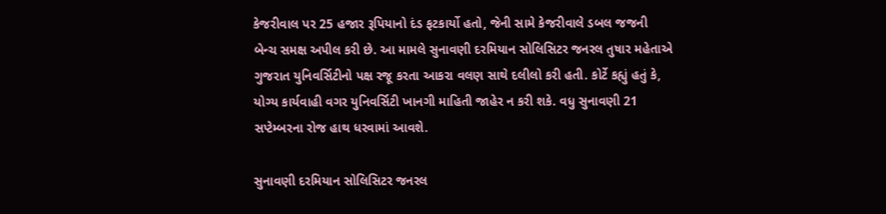કેજરીવાલ પર 25 હજાર રૂપિયાનો દંડ ફટકાર્યો હતો, જેની સામે કેજરીવાલે ડબલ જજની બેન્ચ સમક્ષ અપીલ કરી છે. આ મામલે સુનાવણી દરમિયાન સોલિસિટર જનરલ તુષાર મહેતાએ ગુજરાત યુનિવર્સિટીનો પક્ષ રજૂ કરતા આકરા વલણ સાથે દલીલો કરી હતી. કોર્ટે કહ્યું હતું કે, યોગ્ય કાર્યવાહી વગર યુનિવર્સિટી ખાનગી માહિતી જાહેર ન કરી શકે. વધુ સુનાવણી 21 સપ્ટેમ્બરના રોજ હાથ ધરવામાં આવશે.

સુનાવણી દરમિયાન સોલિસિટર જનરલ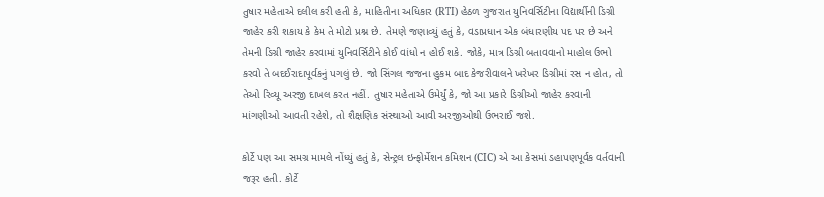તુષાર મહેતાએ દલીલ કરી હતી કે, માહિતીના અધિકાર (RTI) હેઠળ ગુજરાત યુનિવર્સિટીના વિદ્યાર્થીની ડિગ્રી જાહેર કરી શકાય કે કેમ તે મોટો પ્રશ્ન છે. તેમણે જણાવ્યું હતું કે, વડાપ્રધાન એક બંધારણીય પદ પર છે અને તેમની ડિગ્રી જાહેર કરવામાં યુનિવર્સિટીને કોઈ વાંધો ન હોઈ શકે. જોકે, માત્ર ડિગ્રી બતાવવાનો માહોલ ઉભો કરવો તે બદઈરાદાપૂર્વકનું પગલું છે. જો સિંગલ જજના હુકમ બાદ કેજરીવાલને ખરેખર ડિગ્રીમાં રસ ન હોત, તો તેઓ રિવ્યૂ અરજી દાખલ કરત નહીં. તુષાર મહેતાએ ઉમેર્યું કે, જો આ પ્રકારે ડિગ્રીઓ જાહેર કરવાની માંગણીઓ આવતી રહેશે, તો શૈક્ષણિક સંસ્થાઓ આવી અરજીઓથી ઉભરાઈ જશે.

કોર્ટે પણ આ સમગ્ર મામલે નોંધ્યું હતું કે, સેન્ટ્રલ ઇન્ફોર્મેશન કમિશન (CIC) એ આ કેસમાં ડહાપણપૂર્વક વર્તવાની જરૂર હતી. કોર્ટે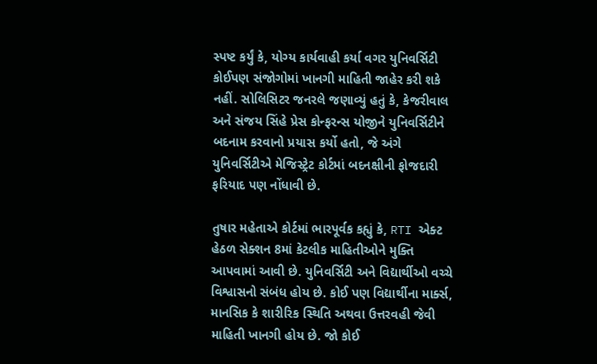સ્પષ્ટ કર્યું કે, યોગ્ય કાર્યવાહી કર્યા વગર યુનિવર્સિટી કોઈપણ સંજોગોમાં ખાનગી માહિતી જાહેર કરી શકે નહીં. સોલિસિટર જનરલે જણાવ્યું હતું કે, કેજરીવાલ અને સંજય સિંહે પ્રેસ કોન્ફરન્સ યોજીને યુનિવર્સિટીને બદનામ કરવાનો પ્રયાસ કર્યો હતો, જે અંગે યુનિવર્સિટીએ મેજિસ્ટ્રેટ કોર્ટમાં બદનક્ષીની ફોજદારી ફરિયાદ પણ નોંધાવી છે.

તુષાર મહેતાએ કોર્ટમાં ભારપૂર્વક કહ્યું કે, RTI એક્ટ હેઠળ સેક્શન 8માં કેટલીક માહિતીઓને મુક્તિ આપવામાં આવી છે. યુનિવર્સિટી અને વિદ્યાર્થીઓ વચ્ચે વિશ્વાસનો સંબંધ હોય છે. કોઈ પણ વિદ્યાર્થીના માર્ક્સ, માનસિક કે શારીરિક સ્થિતિ અથવા ઉત્તરવહી જેવી માહિતી ખાનગી હોય છે. જો કોઈ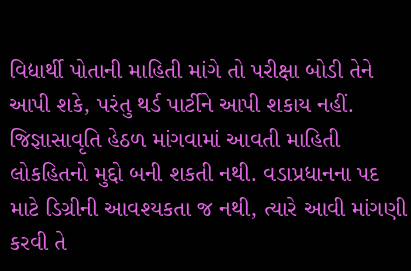વિદ્યાર્થી પોતાની માહિતી માંગે તો પરીક્ષા બોડી તેને આપી શકે, પરંતુ થર્ડ પાર્ટીને આપી શકાય નહીં. જિજ્ઞાસાવૃતિ હેઠળ માંગવામાં આવતી માહિતી લોકહિતનો મુદ્દો બની શકતી નથી. વડાપ્રધાનના પદ માટે ડિગ્રીની આવશ્યકતા જ નથી, ત્યારે આવી માંગણી કરવી તે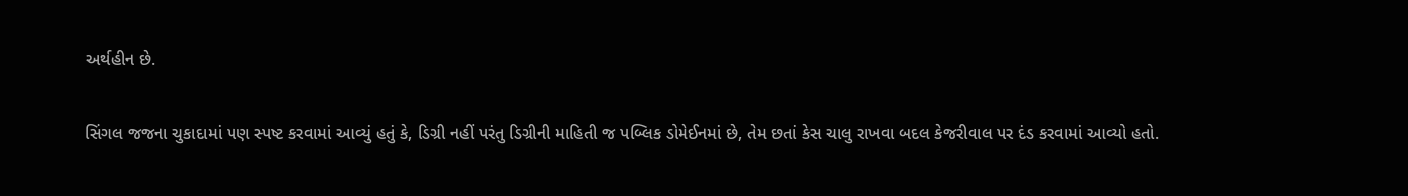અર્થહીન છે.

સિંગલ જજના ચુકાદામાં પણ સ્પષ્ટ કરવામાં આવ્યું હતું કે, ડિગ્રી નહીં પરંતુ ડિગ્રીની માહિતી જ પબ્લિક ડોમેઈનમાં છે, તેમ છતાં કેસ ચાલુ રાખવા બદલ કેજરીવાલ પર દંડ કરવામાં આવ્યો હતો.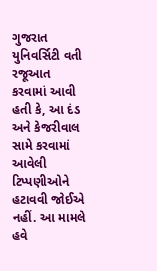ગુજરાત યુનિવર્સિટી વતી રજૂઆત કરવામાં આવી હતી કે, આ દંડ અને કેજરીવાલ સામે કરવામાં આવેલી ટિપ્પણીઓને હટાવવી જોઈએ નહીં. આ મામલે હવે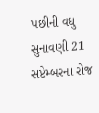પછીની વધુ સુનાવણી 21 સપ્ટેમ્બરના રોજ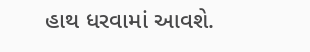હાથ ધરવામાં આવશે.